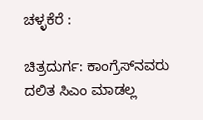ಚಳ್ಳಕೆರೆ :

ಚಿತ್ರದುರ್ಗ: ಕಾಂಗ್ರೆಸ್‌ನವರು ದಲಿತ ಸಿಎಂ ಮಾಡಲ್ಲ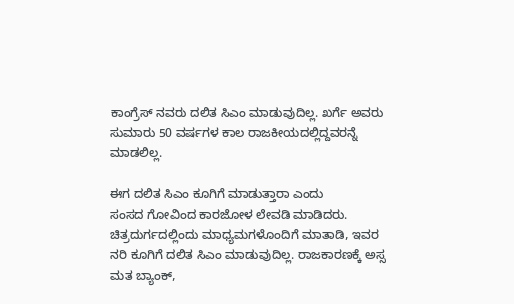ಕಾಂಗ್ರೆಸ್ ನವರು ದಲಿತ ಸಿಎಂ ಮಾಡುವುದಿಲ್ಲ. ಖರ್ಗೆ ಅವರು
ಸುಮಾರು 50 ವರ್ಷಗಳ ಕಾಲ ರಾಜಕೀಯದಲ್ಲಿದ್ದವರನ್ನೆ
ಮಾಡಲಿಲ್ಲ.

ಈಗ ದಲಿತ ಸಿಎಂ ಕೂಗಿಗೆ ಮಾಡುತ್ತಾರಾ ಎಂದು
ಸಂಸದ ಗೋವಿಂದ ಕಾರಜೋಳ ಲೇವಡಿ ಮಾಡಿದರು.
ಚಿತ್ರದುರ್ಗದಲ್ಲಿಂದು ಮಾಧ್ಯಮಗಳೊಂದಿಗೆ ಮಾತಾಡಿ, ಇವರ
ನರಿ ಕೂಗಿಗೆ ದಲಿತ ಸಿಎಂ ಮಾಡುವುದಿಲ್ಲ. ರಾಜಕಾರಣಕ್ಕೆ ಅಸ್ಸ
ಮತ ಬ್ಯಾಂಕ್,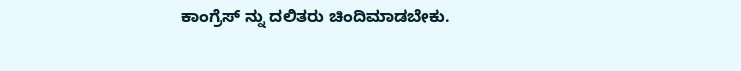ಕಾಂಗ್ರೆಸ್ ನ್ನು ದಲಿತರು ಚಿಂದಿಮಾಡಬೇಕು.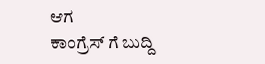ಆಗ
ಕಾಂಗ್ರೆಸ್ ಗೆ ಬುದ್ದಿ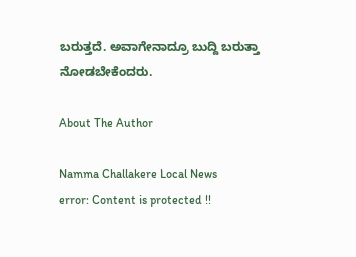ಬರುತ್ತದೆ. ಅವಾಗೇನಾದ್ರೂ ಬುದ್ದಿ ಬರುತ್ತಾ
ನೋಡಬೇಕೆಂದರು.

About The Author

Namma Challakere Local News
error: Content is protected !!